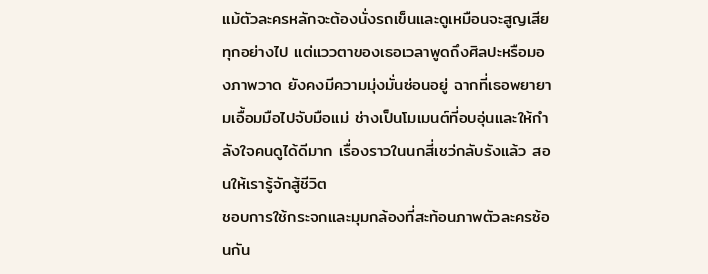แม้ตัวละครหลักจะต้องนั่งรถเข็นและดูเหมือนจะสูญเสียทุกอย่างไป แต่แววตาของเธอเวลาพูดถึงศิลปะหรือมองภาพวาด ยังคงมีความมุ่งมั่นซ่อนอยู่ ฉากที่เธอพยายามเอื้อมมือไปจับมือแม่ ช่างเป็นโมเมนต์ที่อบอุ่นและให้กำลังใจคนดูได้ดีมาก เรื่องราวในนกสี่เชว่กลับรังแล้ว สอนให้เรารู้จักสู้ชีวิต
ชอบการใช้กระจกและมุมกล้องที่สะท้อนภาพตัวละครซ้อนกัน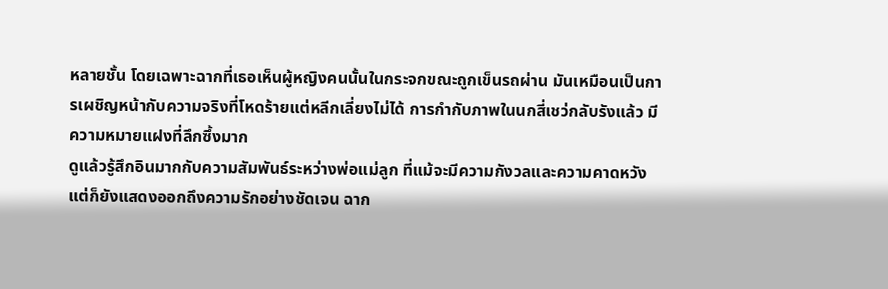หลายชั้น โดยเฉพาะฉากที่เธอเห็นผู้หญิงคนนั้นในกระจกขณะถูกเข็นรถผ่าน มันเหมือนเป็นการเผชิญหน้ากับความจริงที่โหดร้ายแต่หลีกเลี่ยงไม่ได้ การกำกับภาพในนกสี่เชว่กลับรังแล้ว มีความหมายแฝงที่ลึกซึ้งมาก
ดูแล้วรู้สึกอินมากกับความสัมพันธ์ระหว่างพ่อแม่ลูก ที่แม้จะมีความกังวลและความคาดหวัง แต่ก็ยังแสดงออกถึงความรักอย่างชัดเจน ฉาก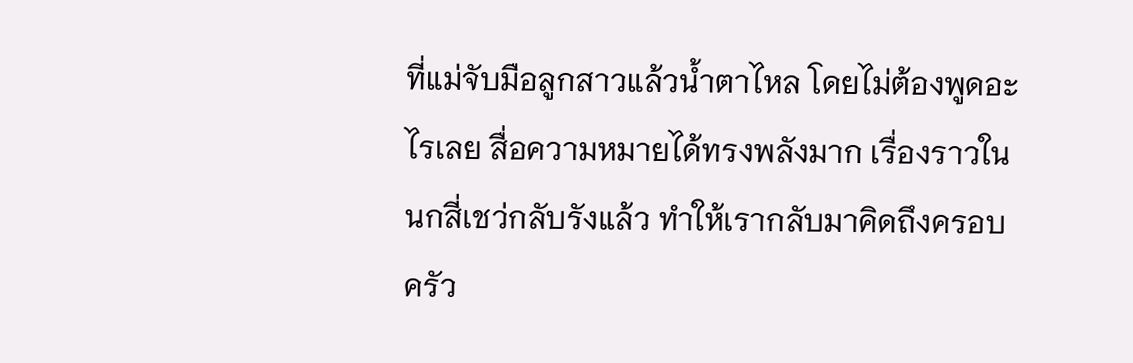ที่แม่จับมือลูกสาวแล้วน้ำตาไหล โดยไม่ต้องพูดอะไรเลย สื่อความหมายได้ทรงพลังมาก เรื่องราวในนกสี่เชว่กลับรังแล้ว ทำให้เรากลับมาคิดถึงครอบครัว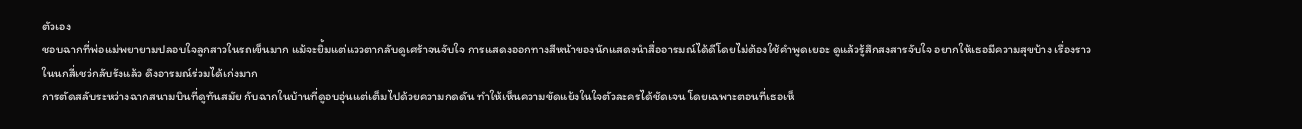ตัวเอง
ชอบฉากที่พ่อแม่พยายามปลอบใจลูกสาวในรถเข็นมาก แม้จะยิ้มแต่แววตากลับดูเศร้าจนจับใจ การแสดงออกทางสีหน้าของนักแสดงนำสื่ออารมณ์ได้ดีโดยไม่ต้องใช้คำพูดเยอะ ดูแล้วรู้สึกสงสารจับใจ อยากให้เธอมีความสุขบ้าง เรื่องราวในนกสี่เชว่กลับรังแล้ว ดึงอารมณ์ร่วมได้เก่งมาก
การตัดสลับระหว่างฉากสนามบินที่ดูทันสมัย กับฉากในบ้านที่ดูอบอุ่นแต่เต็มไปด้วยความกดดัน ทำให้เห็นความขัดแย้งในใจตัวละครได้ชัดเจน โดยเฉพาะตอนที่เธอเห็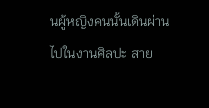นผู้หญิงคนนั้นเดินผ่านไปในงานศิลปะ สาย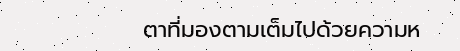ตาที่มองตามเต็มไปด้วยความห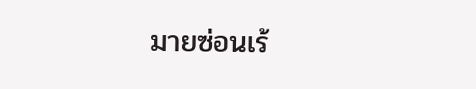มายซ่อนเร้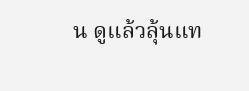น ดูแล้วลุ้นแท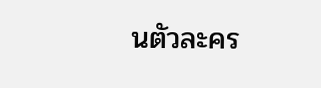นตัวละคร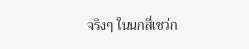จริงๆ ในนกสี่เชว่ก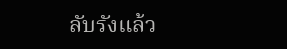ลับรังแล้ว